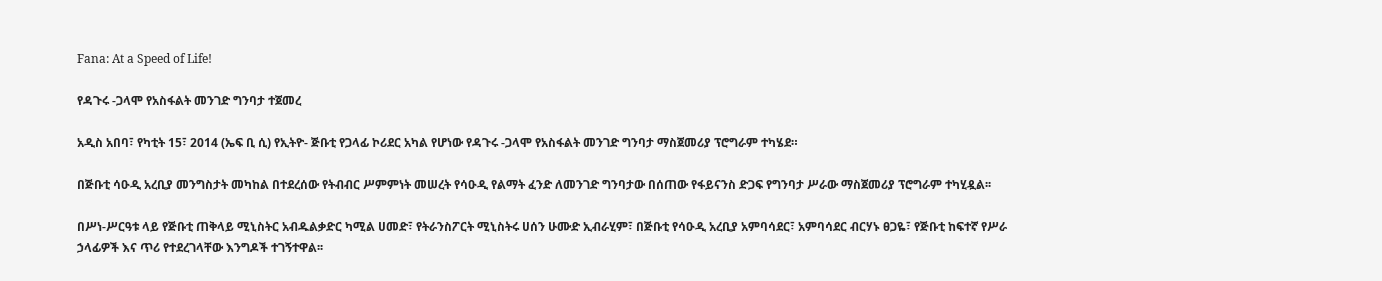Fana: At a Speed of Life!

የዳጉሩ -ጋላሞ የአስፋልት መንገድ ግንባታ ተጀመረ

አዲስ አበባ፣ የካቲት 15፣ 2014 (ኤፍ ቢ ሲ) የኢትዮ- ጅቡቲ የጋላፊ ኮሪደር አካል የሆነው የዳጉሩ -ጋላሞ የአስፋልት መንገድ ግንባታ ማስጀመሪያ ፕሮግራም ተካሄደ።

በጅቡቲ ሳዑዲ አረቢያ መንግስታት መካከል በተደረሰው የትብብር ሥምምነት መሠረት የሳዑዲ የልማት ፈንድ ለመንገድ ግንባታው በሰጠው የፋይናንስ ድጋፍ የግንባታ ሥራው ማስጀመሪያ ፕሮግራም ተካሂዷል፡፡

በሥነ-ሥርዓቱ ላይ የጅቡቲ ጠቅላይ ሚኒስትር አብዱልቃድር ካሚል ሀመድ፣ የትራንስፖርት ሚኒስትሩ ሀሰን ሁሙድ ኢብራሂም፣ በጅቡቲ የሳዑዲ አረቢያ አምባሳደር፣ አምባሳደር ብርሃኑ ፀጋዬ፣ የጅቡቲ ከፍተኛ የሥራ ኃላፊዎች እና ጥሪ የተደረገላቸው እንግዶች ተገኝተዋል፡፡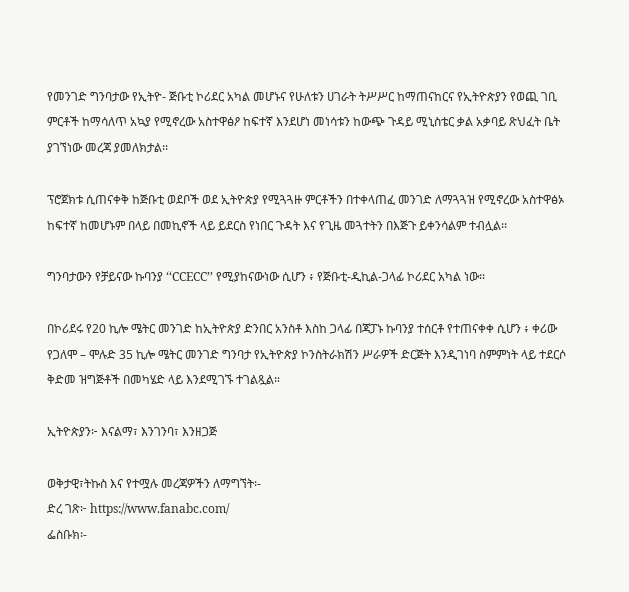የመንገድ ግንባታው የኢትዮ- ጅቡቲ ኮሪደር አካል መሆኑና የሁለቱን ሀገራት ትሥሥር ከማጠናከርና የኢትዮጵያን የወጪ ገቢ ምርቶች ከማሳለጥ አኳያ የሚኖረው አስተዋፅዖ ከፍተኛ እንደሆነ መነሳቱን ከውጭ ጉዳይ ሚኒስቴር ቃል አቃባይ ጽህፈት ቤት ያገኘነው መረጃ ያመለክታል፡፡

ፕሮጀክቱ ሲጠናቀቅ ከጅቡቲ ወደቦች ወደ ኢትዮጵያ የሚጓጓዙ ምርቶችን በተቀላጠፈ መንገድ ለማጓጓዝ የሚኖረው አስተዋፅኦ ከፍተኛ ከመሆኑም በላይ በመኪኖች ላይ ይደርስ የነበር ጉዳት እና የጊዜ መጓተትን በእጅጉ ይቀንሳልም ተብሏል፡፡

ግንባታውን የቻይናው ኩባንያ ‘‘CCECC’’ የሚያከናውነው ሲሆን ፥ የጅቡቲ-ዲኪል-ጋላፊ ኮሪደር አካል ነው፡፡

በኮሪደሩ የ20 ኪሎ ሜትር መንገድ ከኢትዮጵያ ድንበር አንስቶ እስከ ጋላፊ በጃፓኑ ኩባንያ ተሰርቶ የተጠናቀቀ ሲሆን ፥ ቀሪው የጋለሞ – ሞሉድ 35 ኪሎ ሜትር መንገድ ግንባታ የኢትዮጵያ ኮንስትራክሽን ሥራዎች ድርጅት እንዲገነባ ስምምነት ላይ ተደርሶ ቅድመ ዝግጅቶች በመካሄድ ላይ እንደሚገኙ ተገልጿል።

ኢትዮጵያን፦ እናልማ፣ እንገንባ፣ እንዘጋጅ

ወቅታዊ፣ትኩስ እና የተሟሉ መረጃዎችን ለማግኘት፡-
ድረ ገጽ፦ https://www.fanabc.com/
ፌስቡክ፡-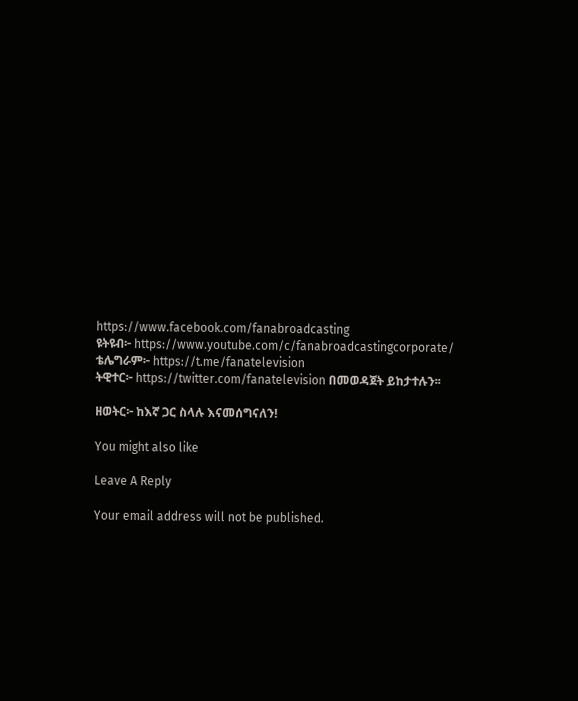https://www.facebook.com/fanabroadcasting
ዩትዩብ፦ https://www.youtube.com/c/fanabroadcastingcorporate/
ቴሌግራም፦ https://t.me/fanatelevision
ትዊተር፦ https://twitter.com/fanatelevision በመወዳጀት ይከታተሉን፡፡

ዘወትር፦ ከእኛ ጋር ስላሉ እናመሰግናለን!

You might also like

Leave A Reply

Your email address will not be published.